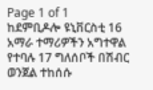Page 1 of 1
ከደምቢዶሎ ዩኒቨርስቲ 16 አማራ ተማሪዎችን አግተዋል የተባሉ 17 ግለሰቦች በሽብር ወንጀል ተከሰሱ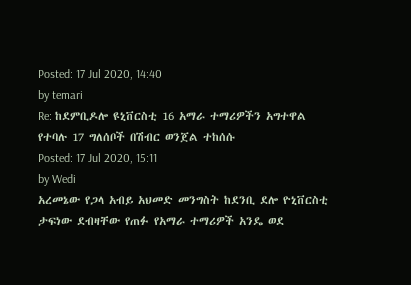Posted: 17 Jul 2020, 14:40
by temari
Re: ከደምቢዶሎ ዩኒቨርስቲ 16 አማራ ተማሪዎችን አግተዋል የተባሉ 17 ግለሰቦች በሽብር ወንጀል ተከሰሱ
Posted: 17 Jul 2020, 15:11
by Wedi
አረመኔው የጋላ አብይ አህመድ መንግስት ከደንቢ ደሎ ዮኒቨርስቲ ታፍነው ደብዛቸው የጠፉ የአማራ ተማሪዎች አንዴ ወደ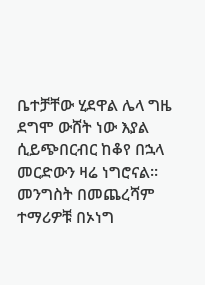ቤተቻቸው ሂደዋል ሌላ ግዜ ደግሞ ውሸት ነው እያል ሲይጭበርብር ከቆየ በኋላ መርድውን ዛሬ ነግሮናል፡፡ መንግስት በመጨረሻም ተማሪዎቹ በኦነግ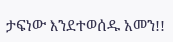ታፍነው እንደተወሰዱ አመን!!